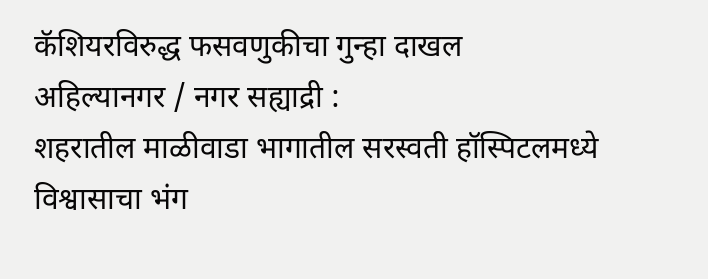कॅशियरविरुद्ध फसवणुकीचा गुन्हा दाखल
अहिल्यानगर / नगर सह्याद्री :
शहरातील माळीवाडा भागातील सरस्वती हॉस्पिटलमध्ये विश्वासाचा भंग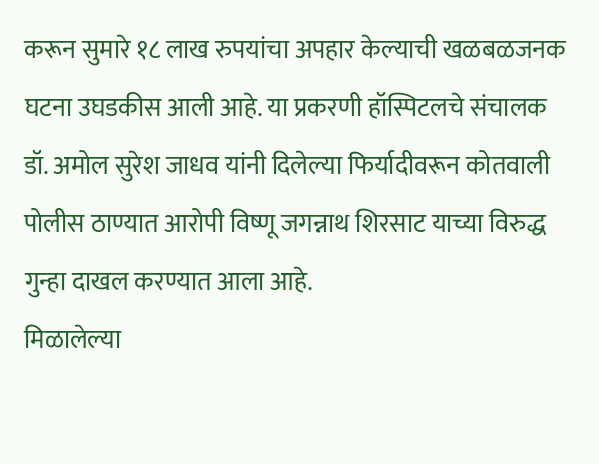करून सुमारे १८ लाख रुपयांचा अपहार केल्याची खळबळजनक घटना उघडकीस आली आहे. या प्रकरणी हॉस्पिटलचे संचालक डॉ. अमोल सुरेश जाधव यांनी दिलेल्या फिर्यादीवरून कोतवाली पोलीस ठाण्यात आरोपी विष्णू जगन्नाथ शिरसाट याच्या विरुद्ध गुन्हा दाखल करण्यात आला आहे.
मिळालेल्या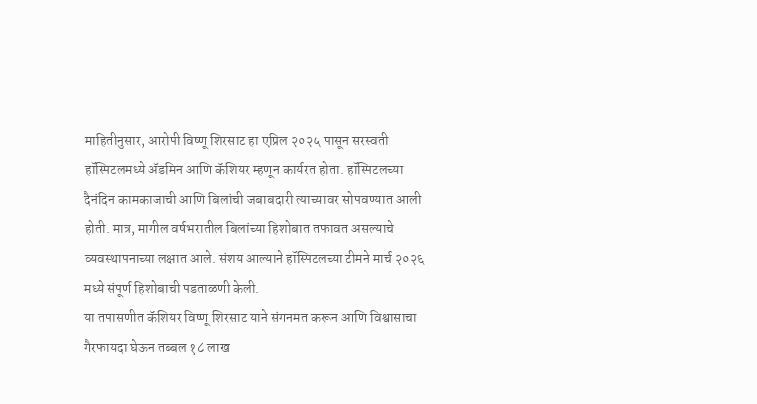माहितीनुसार, आरोपी विष्णू शिरसाट हा एप्रिल २०२५ पासून सरस्वती हॉस्पिटलमध्ये ॲडमिन आणि कॅशियर म्हणून कार्यरत होता. हॉस्पिटलच्या दैनंदिन कामकाजाची आणि बिलांची जबाबदारी त्याच्यावर सोपवण्यात आली होती. मात्र, मागील वर्षभरातील बिलांच्या हिशोबात तफावत असल्याचे व्यवस्थापनाच्या लक्षात आले. संशय आल्याने हॉस्पिटलच्या टीमने मार्च २०२६ मध्ये संपूर्ण हिशोबाची पडताळणी केली.
या तपासणीत कॅशियर विष्णू शिरसाट याने संगनमत करून आणि विश्वासाचा गैरफायदा घेऊन तब्बल १८ लाख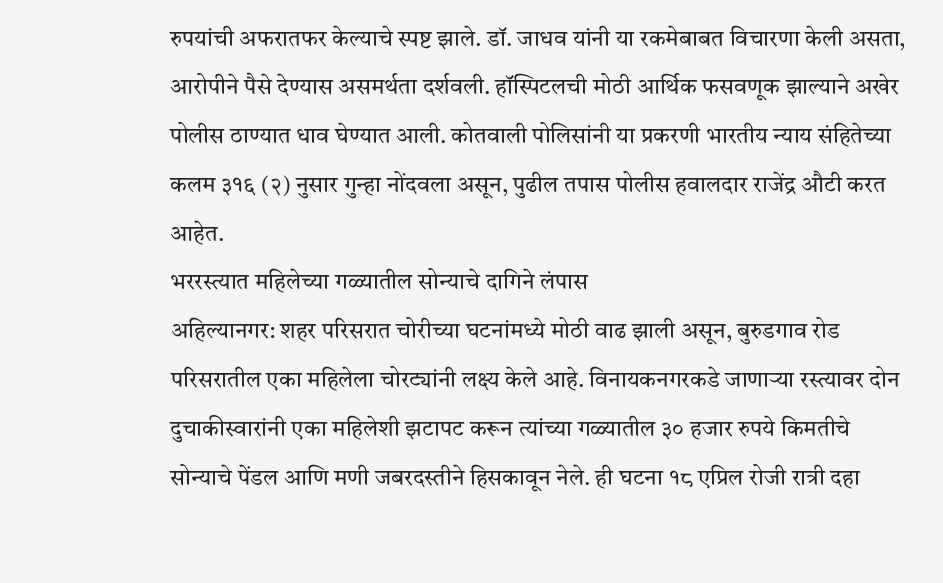रुपयांची अफरातफर केल्याचे स्पष्ट झाले. डॉ. जाधव यांनी या रकमेबाबत विचारणा केली असता, आरोपीने पैसे देण्यास असमर्थता दर्शवली. हॉस्पिटलची मोठी आर्थिक फसवणूक झाल्याने अखेर पोलीस ठाण्यात धाव घेण्यात आली. कोतवाली पोलिसांनी या प्रकरणी भारतीय न्याय संहितेच्या कलम ३१६ (२) नुसार गुन्हा नोंदवला असून, पुढील तपास पोलीस हवालदार राजेंद्र औटी करत आहेत.
भररस्त्यात महिलेच्या गळ्यातील सोन्याचे दागिने लंपास
अहिल्यानगर: शहर परिसरात चोरीच्या घटनांमध्ये मोठी वाढ झाली असून, बुरुडगाव रोड परिसरातील एका महिलेला चोरट्यांनी लक्ष्य केले आहे. विनायकनगरकडे जाणाऱ्या रस्त्यावर दोन दुचाकीस्वारांनी एका महिलेशी झटापट करून त्यांच्या गळ्यातील ३० हजार रुपये किमतीचे सोन्याचे पेंडल आणि मणी जबरदस्तीने हिसकावून नेले. ही घटना १८ एप्रिल रोजी रात्री दहा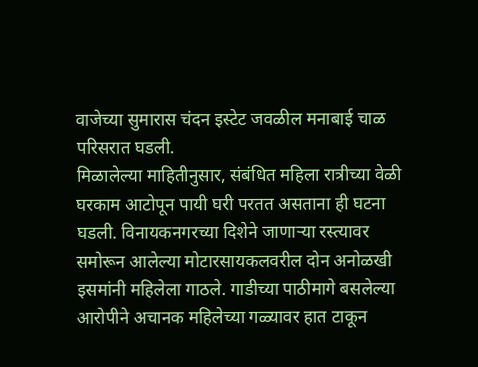वाजेच्या सुमारास चंदन इस्टेट जवळील मनाबाई चाळ परिसरात घडली.
मिळालेल्या माहितीनुसार, संबंधित महिला रात्रीच्या वेळी घरकाम आटोपून पायी घरी परतत असताना ही घटना घडली. विनायकनगरच्या दिशेने जाणाऱ्या रस्त्यावर समोरून आलेल्या मोटारसायकलवरील दोन अनोळखी इसमांनी महिलेला गाठले. गाडीच्या पाठीमागे बसलेल्या आरोपीने अचानक महिलेच्या गळ्यावर हात टाकून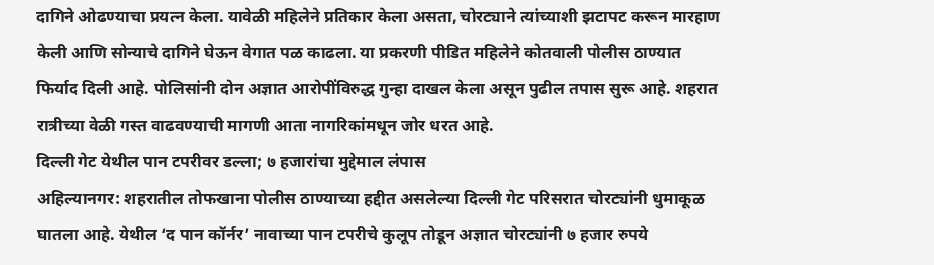दागिने ओढण्याचा प्रयत्न केला. यावेळी महिलेने प्रतिकार केला असता, चोरट्याने त्यांच्याशी झटापट करून मारहाण केली आणि सोन्याचे दागिने घेऊन वेगात पळ काढला. या प्रकरणी पीडित महिलेने कोतवाली पोलीस ठाण्यात फिर्याद दिली आहे. पोलिसांनी दोन अज्ञात आरोपींविरुद्ध गुन्हा दाखल केला असून पुढील तपास सुरू आहे. शहरात रात्रीच्या वेळी गस्त वाढवण्याची मागणी आता नागरिकांमधून जोर धरत आहे.
दिल्ली गेट येथील पान टपरीवर डल्ला; ७ हजारांचा मुद्देमाल लंपास
अहिल्यानगर: शहरातील तोफखाना पोलीस ठाण्याच्या हद्दीत असलेल्या दिल्ली गेट परिसरात चोरट्यांनी धुमाकूळ घातला आहे. येथील ‘द पान कॉर्नर’ नावाच्या पान टपरीचे कुलूप तोडून अज्ञात चोरट्यांनी ७ हजार रुपये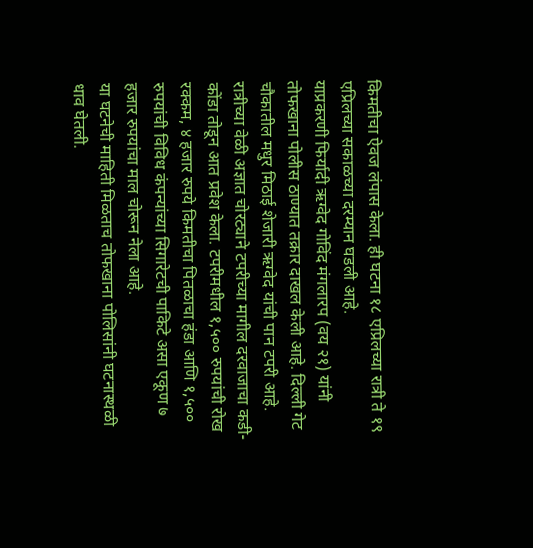किमतीचा ऐवज लंपास केला. ही घटना १८ एप्रिलच्या रात्री ते १९ एप्रिलच्या सकाळच्या दरम्यान घडली आहे.
याप्रकरणी फिर्यादी ऋग्वेद गोविंद मंगलारप (वय २१) यांनी तोफखाना पोलीस ठाण्यात तक्रार दाखल केली आहे. दिल्ली गेट चौकातील मधुर मिठाई शेजारी ऋग्वेद यांची पान टपरी आहे. रात्रीच्या वेळी अज्ञात चोरट्याने टपरीच्या मागील दरवाजाचा कडी-कोंडा तोडून आत प्रवेश केला. टपरीमधील १,५०० रुपयांची रोख रक्कम, ४ हजार रुपये किमतीचा पितळाचा हंडा आणि १,५०० रुपयांची विविध कंपन्यांच्या सिगारेटची पाकिटे असा एकूण ७ हजार रुपयांचा माल चोरून नेला आहे.
या घटनेची माहिती मिळताच तोफखाना पोलिसांनी घटनास्थळी धाव घेतली.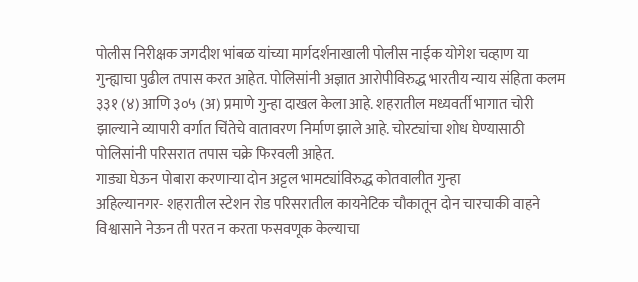पोलीस निरीक्षक जगदीश भांबळ यांच्या मार्गदर्शनाखाली पोलीस नाईक योगेश चव्हाण या गुन्ह्याचा पुढील तपास करत आहेत. पोलिसांनी अज्ञात आरोपीविरुद्ध भारतीय न्याय संहिता कलम ३३१ (४) आणि ३०५ (अ) प्रमाणे गुन्हा दाखल केला आहे. शहरातील मध्यवर्ती भागात चोरी झाल्याने व्यापारी वर्गात चिंतेचे वातावरण निर्माण झाले आहे. चोरट्यांचा शोध घेण्यासाठी पोलिसांनी परिसरात तपास चक्रे फिरवली आहेत.
गाड्या घेऊन पोबारा करणाऱ्या दोन अट्टल भामट्यांविरुद्ध कोतवालीत गुन्हा
अहिल्यानगर- शहरातील स्टेशन रोड परिसरातील कायनेटिक चौकातून दोन चारचाकी वाहने विश्वासाने नेऊन ती परत न करता फसवणूक केल्याचा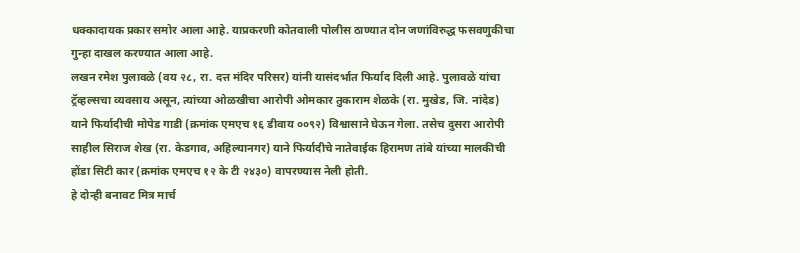धक्कादायक प्रकार समोर आला आहे. याप्रकरणी कोतवाली पोलीस ठाण्यात दोन जणांविरुद्ध फसवणुकीचा गुन्हा दाखल करण्यात आला आहे.
लखन रमेश पुलावळे (वय २८, रा. दत्त मंदिर परिसर) यांनी यासंदर्भात फिर्याद दिली आहे. पुलावळे यांचा ट्रॅव्हल्सचा व्यवसाय असून, त्यांच्या ओळखीचा आरोपी ओमकार तुकाराम शेळके (रा. मुखेड, जि. नांदेड) याने फिर्यादीची मोपेड गाडी (क्रमांक एमएच १६ डीवाय ००९२) विश्वासाने घेऊन गेला. तसेच दुसरा आरोपी साहील सिराज शेख (रा. केडगाव, अहिल्यानगर) याने फिर्यादीचे नातेवाईक हिरामण तांबे यांच्या मालकीची होंडा सिटी कार (क्रमांक एमएच १२ के टी २४३०) वापरण्यास नेली होती.
हे दोन्ही बनावट मित्र मार्च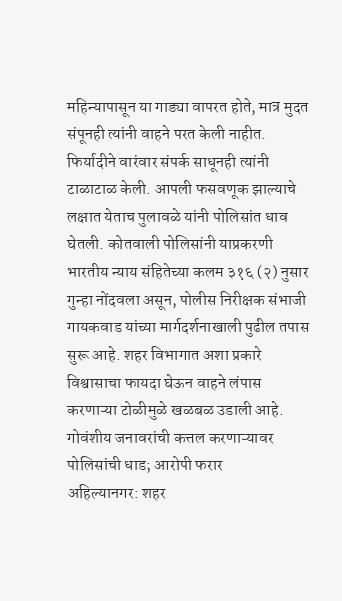महिन्यापासून या गाड्या वापरत होते, मात्र मुदत संपूनही त्यांनी वाहने परत केली नाहीत. फिर्यादीने वारंवार संपर्क साधूनही त्यांनी टाळाटाळ केली. आपली फसवणूक झाल्याचे लक्षात येताच पुलावळे यांनी पोलिसांत धाव घेतली. कोतवाली पोलिसांनी याप्रकरणी भारतीय न्याय संहितेच्या कलम ३१६ (२) नुसार गुन्हा नोंदवला असून, पोलीस निरीक्षक संभाजी गायकवाड यांच्या मार्गदर्शनाखाली पुढील तपास सुरू आहे. शहर विभागात अशा प्रकारे विश्वासाचा फायदा घेऊन वाहने लंपास करणाऱ्या टोळीमुळे खळबळ उडाली आहे.
गोवंशीय जनावरांची कत्तल करणाऱ्यावर पोलिसांची धाड; आरोपी फरार
अहिल्यानगर: शहर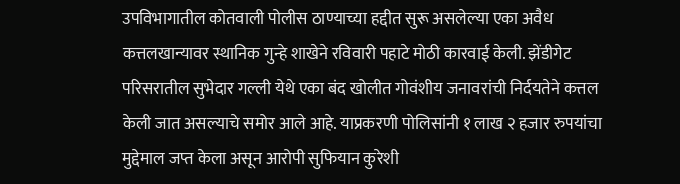उपविभागातील कोतवाली पोलीस ठाण्याच्या हद्दीत सुरू असलेल्या एका अवैध कत्तलखान्यावर स्थानिक गुन्हे शाखेने रविवारी पहाटे मोठी कारवाई केली. झेंडीगेट परिसरातील सुभेदार गल्ली येथे एका बंद खोलीत गोवंशीय जनावरांची निर्दयतेने कत्तल केली जात असल्याचे समोर आले आहे. याप्रकरणी पोलिसांनी १ लाख २ हजार रुपयांचा मुद्देमाल जप्त केला असून आरोपी सुफियान कुरेशी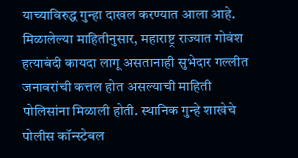याच्याविरुद्ध गुन्हा दाखल करण्यात आला आहे.
मिळालेल्या माहितीनुसार, महाराष्ट्र राज्यात गोवंश हत्याबंदी कायदा लागू असतानाही सुभेदार गल्लीत जनावरांची कत्तल होत असल्याची माहिती पोलिसांना मिळाली होती. स्थानिक गुन्हे शाखेचे पोलीस कॉन्स्टेबल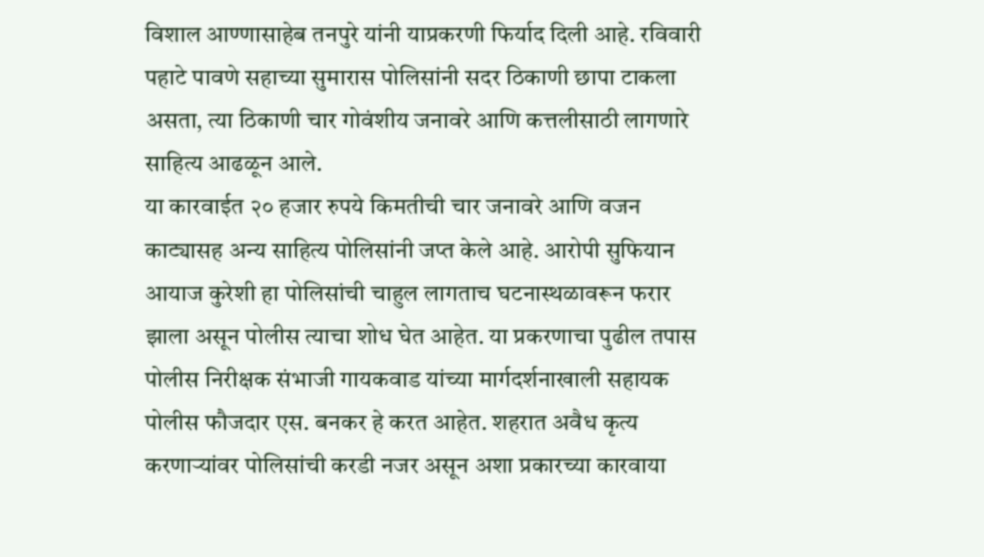विशाल आण्णासाहेब तनपुरे यांनी याप्रकरणी फिर्याद दिली आहे. रविवारी पहाटे पावणे सहाच्या सुमारास पोलिसांनी सदर ठिकाणी छापा टाकला असता, त्या ठिकाणी चार गोवंशीय जनावरे आणि कत्तलीसाठी लागणारे साहित्य आढळून आले.
या कारवाईत २० हजार रुपये किमतीची चार जनावरे आणि वजन काट्यासह अन्य साहित्य पोलिसांनी जप्त केले आहे. आरोपी सुफियान आयाज कुरेशी हा पोलिसांची चाहुल लागताच घटनास्थळावरून फरार झाला असून पोलीस त्याचा शोध घेत आहेत. या प्रकरणाचा पुढील तपास पोलीस निरीक्षक संभाजी गायकवाड यांच्या मार्गदर्शनाखाली सहायक पोलीस फौजदार एस. बनकर हे करत आहेत. शहरात अवैध कृत्य करणाऱ्यांवर पोलिसांची करडी नजर असून अशा प्रकारच्या कारवाया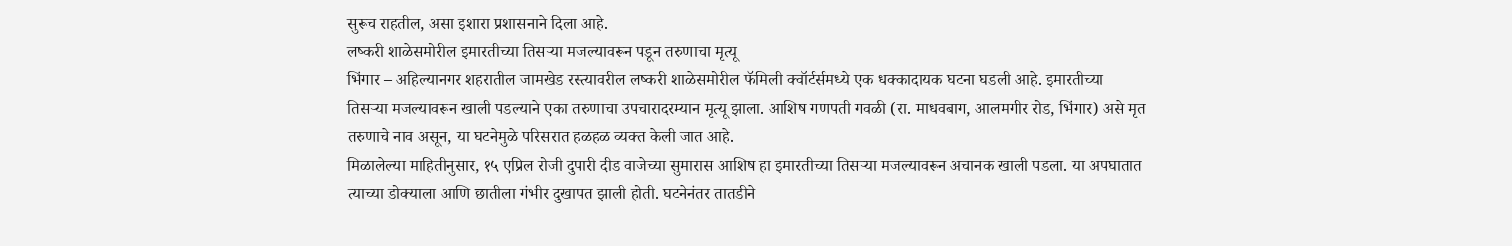सुरूच राहतील, असा इशारा प्रशासनाने दिला आहे.
लष्करी शाळेसमोरील इमारतीच्या तिसऱ्या मजल्यावरून पडून तरुणाचा मृत्यू
भिंगार – अहिल्यानगर शहरातील जामखेड रस्त्यावरील लष्करी शाळेसमोरील फॅमिली क्वॉर्टर्समध्ये एक धक्कादायक घटना घडली आहे. इमारतीच्या तिसऱ्या मजल्यावरून खाली पडल्याने एका तरुणाचा उपचारादरम्यान मृत्यू झाला. आशिष गणपती गवळी (रा. माधवबाग, आलमगीर रोड, भिंगार) असे मृत तरुणाचे नाव असून, या घटनेमुळे परिसरात हळहळ व्यक्त केली जात आहे.
मिळालेल्या माहितीनुसार, १५ एप्रिल रोजी दुपारी दीड वाजेच्या सुमारास आशिष हा इमारतीच्या तिसऱ्या मजल्यावरून अचानक खाली पडला. या अपघातात त्याच्या डोक्याला आणि छातीला गंभीर दुखापत झाली होती. घटनेनंतर तातडीने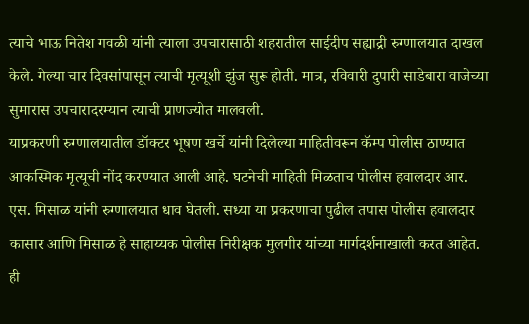त्याचे भाऊ नितेश गवळी यांनी त्याला उपचारासाठी शहरातील साईदीप सह्याद्री रुग्णालयात दाखल केले. गेल्या चार दिवसांपासून त्याची मृत्यूशी झुंज सुरू होती. मात्र, रविवारी दुपारी साडेबारा वाजेच्या सुमारास उपचारादरम्यान त्याची प्राणज्योत मालवली.
याप्रकरणी रुग्णालयातील डॉक्टर भूषण खर्चे यांनी दिलेल्या माहितीवरून कॅम्प पोलीस ठाण्यात आकस्मिक मृत्यूची नोंद करण्यात आली आहे. घटनेची माहिती मिळताच पोलीस हवालदार आर. एस. मिसाळ यांनी रुग्णालयात धाव घेतली. सध्या या प्रकरणाचा पुढील तपास पोलीस हवालदार कासार आणि मिसाळ हे साहाय्यक पोलीस निरीक्षक मुलगीर यांच्या मार्गदर्शनाखाली करत आहेत. ही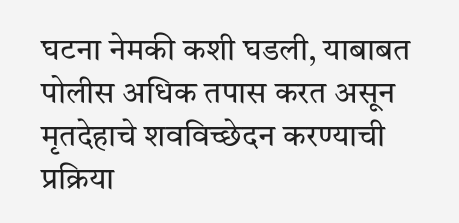घटना नेमकी कशी घडली, याबाबत पोलीस अधिक तपास करत असून मृतदेहाचे शवविच्छेदन करण्याची प्रक्रिया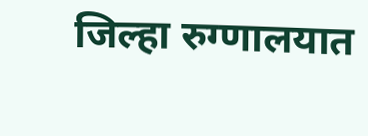जिल्हा रुग्णालयात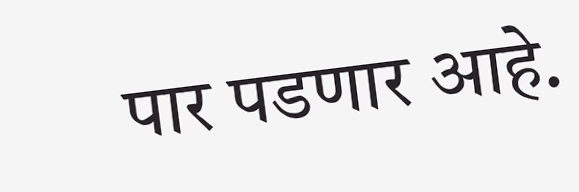पार पडणार आहे.